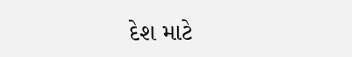દેશ માટે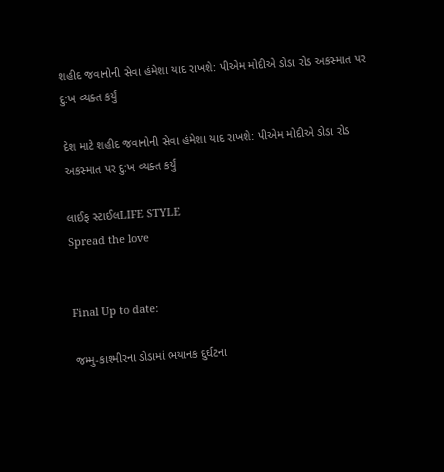શહીદ જવાનોની સેવા હંમેશા યાદ રાખશે: પીએમ મોદીએ ડોડા રોડ અકસ્માત પર દુ:ખ વ્યક્ત કર્યું

દેશ માટે શહીદ જવાનોની સેવા હંમેશા યાદ રાખશે: પીએમ મોદીએ ડોડા રોડ અકસ્માત પર દુ:ખ વ્યક્ત કર્યું

લાઈફ સ્ટાઈલLIFE STYLE
Spread the love


Final Up to date:

જમ્મુ-કાશ્મીરના ડોડામાં ભયાનક દુર્ઘટના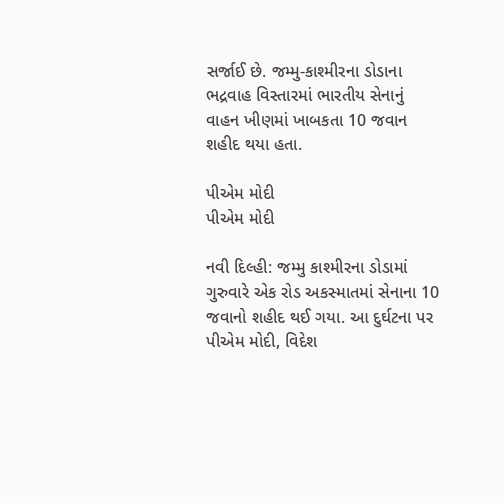સર્જાઈ છે. જમ્મુ-કાશ્મીરના ડોડાના ભદ્રવાહ વિસ્તારમાં ભારતીય સેનાનું વાહન ખીણમાં ખાબકતા 10 જવાન શહીદ થયા હતા.

પીએમ મોદી
પીએમ મોદી

નવી દિલ્હી: જમ્મુ કાશ્મીરના ડોડામાં ગુરુવારે એક રોડ અકસ્માતમાં સેનાના 10 જવાનો શહીદ થઈ ગયા. આ દુર્ઘટના પર પીએમ મોદી, વિદેશ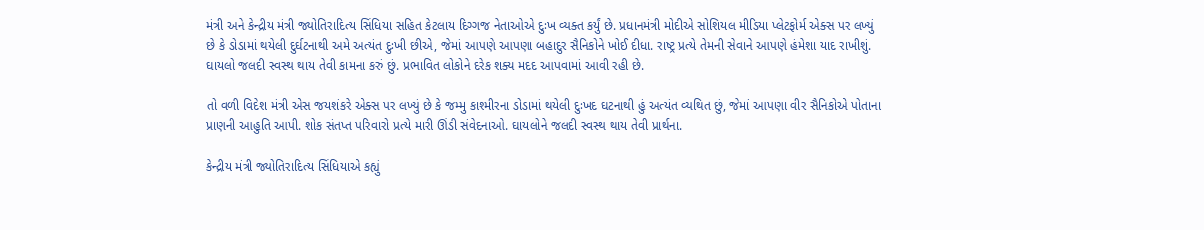મંત્રી અને કેન્દ્રીય મંત્રી જ્યોતિરાદિત્ય સિંધિયા સહિત કેટલાય દિગ્ગજ નેતાઓએ દુઃખ વ્યક્ત કર્યું છે. પ્રધાનમંત્રી મોદીએ સોશિયલ મીડિયા પ્લેટફોર્મ એક્સ પર લખ્યું છે કે ડોડામાં થયેલી દુર્ઘટનાથી અમે અત્યંત દુઃખી છીએ, જેમાં આપણે આપણા બહાદુર સૈનિકોને ખોઈ દીધા. રાષ્ટ્ર પ્રત્યે તેમની સેવાને આપણે હંમેશા યાદ રાખીશું. ઘાયલો જલદી સ્વસ્થ થાય તેવી કામના કરું છું. પ્રભાવિત લોકોને દરેક શક્ય મદદ આપવામાં આવી રહી છે.

તો વળી વિદેશ મંત્રી એસ જયશંકરે એક્સ પર લખ્યું છે કે જમ્મુ કાશ્મીરના ડોડામાં થયેલી દુઃખદ ઘટનાથી હું અત્યંત વ્યથિત છું, જેમાં આપણા વીર સૈનિકોએ પોતાના પ્રાણની આહુતિ આપી. શોક સંતપ્ત પરિવારો પ્રત્યે મારી ઊંડી સંવેદનાઓ. ઘાયલોને જલદી સ્વસ્થ થાય તેવી પ્રાર્થના.

કેન્દ્રીય મંત્રી જ્યોતિરાદિત્ય સિંધિયાએ કહ્યું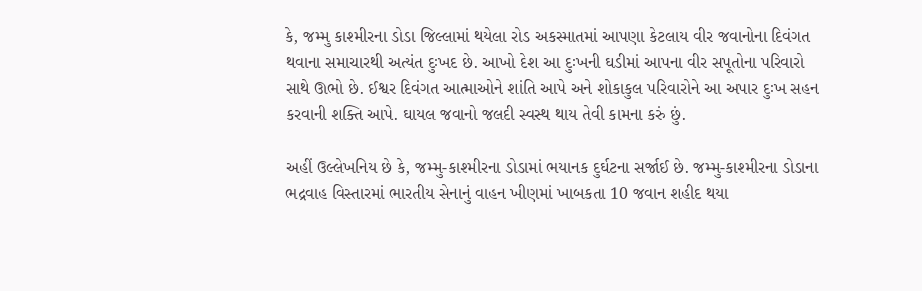કે, જમ્મુ કાશ્મીરના ડોડા જિલ્લામાં થયેલા રોડ અકસ્માતમાં આપણા કેટલાય વીર જવાનોના દિવંગત થવાના સમાચારથી અત્યંત દુઃખદ છે. આખો દેશ આ દુઃખની ઘડીમાં આપના વીર સપૂતોના પરિવારો સાથે ઊભો છે. ઈશ્વર દિવંગત આત્માઓને શાંતિ આપે અને શોકાકુલ પરિવારોને આ અપાર દુઃખ સહન કરવાની શક્તિ આપે. ઘાયલ જવાનો જલદી સ્વસ્થ થાય તેવી કામના કરું છું.

અહીં ઉલ્લેખનિય છે કે, જમ્મુ-કાશ્મીરના ડોડામાં ભયાનક દુર્ઘટના સર્જાઈ છે. જમ્મુ-કાશ્મીરના ડોડાના ભદ્રવાહ વિસ્તારમાં ભારતીય સેનાનું વાહન ખીણમાં ખાબકતા 10 જવાન શહીદ થયા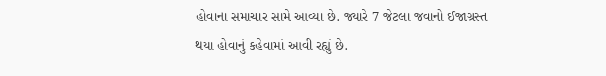હોવાના સમાચાર સામે આવ્યા છે. જ્યારે 7 જેટલા જવાનો ઈજાગ્રસ્ત થયા હોવાનું કહેવામાં આવી રહ્યું છે.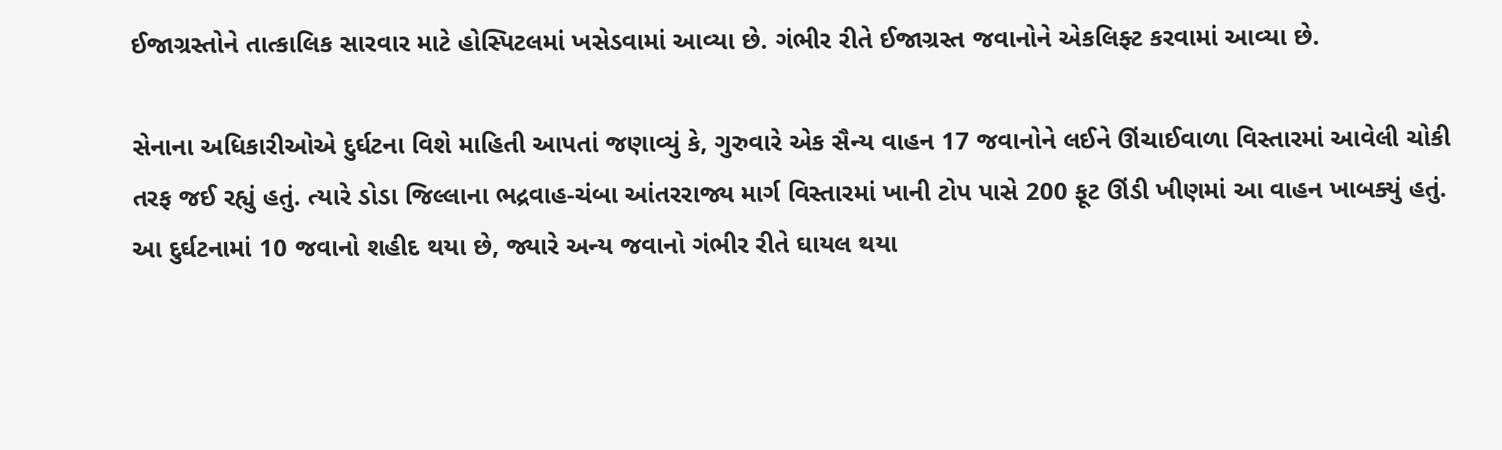ઈજાગ્રસ્તોને તાત્કાલિક સારવાર માટે હોસ્પિટલમાં ખસેડવામાં આવ્યા છે. ગંભીર રીતે ઈજાગ્રસ્ત જવાનોને એકલિફ્ટ કરવામાં આવ્યા છે.

સેનાના અધિકારીઓએ દુર્ઘટના વિશે માહિતી આપતાં જણાવ્યું કે, ગુરુવારે એક સૈન્ય વાહન 17 જવાનોને લઈને ઊંચાઈવાળા વિસ્તારમાં આવેલી ચોકી તરફ જઈ રહ્યું હતું. ત્યારે ડોડા જિલ્લાના ભદ્રવાહ-ચંબા આંતરરાજ્ય માર્ગ વિસ્તારમાં ખાની ટોપ પાસે 200 ફૂટ ઊંડી ખીણમાં આ વાહન ખાબક્યું હતું. આ દુર્ઘટનામાં 10 જવાનો શહીદ થયા છે, જ્યારે અન્ય જવાનો ગંભીર રીતે ઘાયલ થયા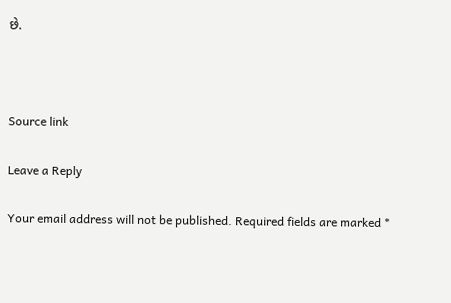છે.



Source link

Leave a Reply

Your email address will not be published. Required fields are marked *